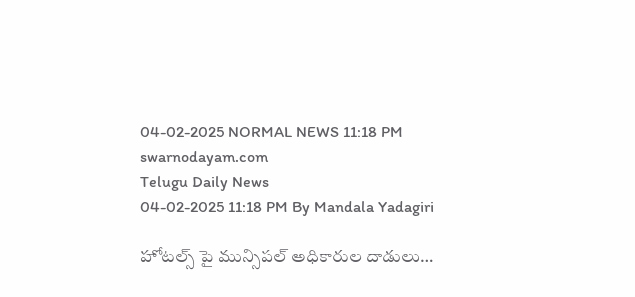04-02-2025 NORMAL NEWS 11:18 PM
swarnodayam.com
Telugu Daily News
04-02-2025 11:18 PM By Mandala Yadagiri

హోటల్స్ పై మున్సిపల్ అధికారుల దాడులు…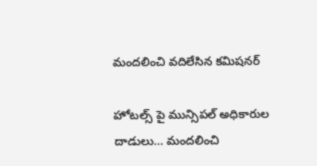మందలించి వదిలేసిన కమిషనర్

హోటల్స్ పై మున్సిపల్ అధికారుల దాడులు… మందలించి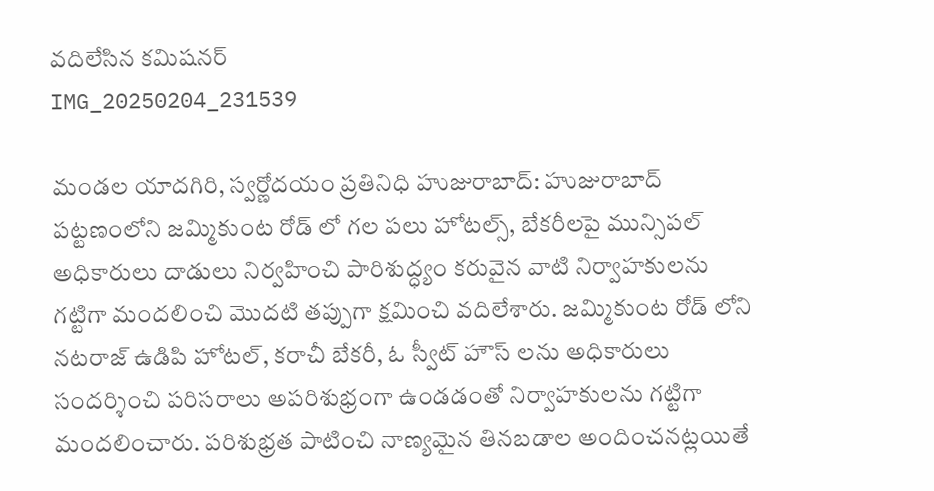వదిలేసిన కమిషనర్
IMG_20250204_231539

మండల యాదగిరి, స్వర్ణోదయం ప్రతినిధి హుజురాబాద్: హుజురాబాద్ పట్టణంలోని జమ్మికుంట రోడ్ లో గల పలు హోటల్స్, బేకరీలపై మున్సిపల్ అధికారులు దాడులు నిర్వహించి పారిశుద్ధ్యం కరువైన వాటి నిర్వాహకులను గట్టిగా మందలించి మొదటి తప్పుగా క్షమించి వదిలేశారు. జమ్మికుంట రోడ్ లోని నటరాజ్ ఉడిపి హోటల్, కరాచీ బేకరీ, ఓ స్వీట్ హౌస్ లను అధికారులు సందర్శించి పరిసరాలు అపరిశుభ్రంగా ఉండడంతో నిర్వాహకులను గట్టిగా మందలించారు. పరిశుభ్రత పాటించి నాణ్యమైన తినబడాల అందించనట్లయితే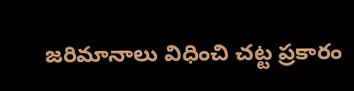జరిమానాలు విధించి చట్ట ప్రకారం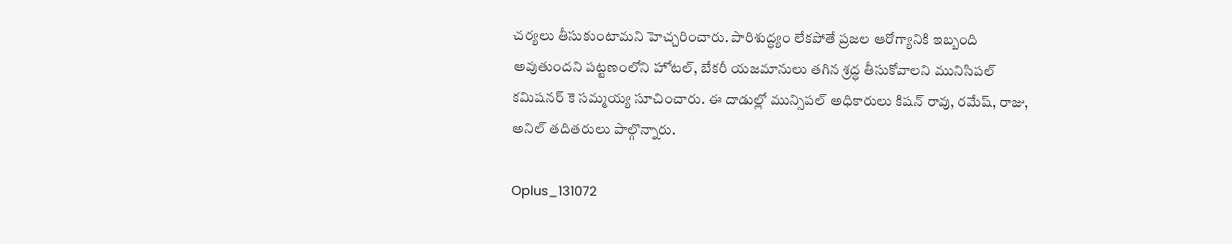చర్యలు తీసుకుంటామని హెచ్చరించారు. పారిశుద్ధ్యం లేకపోతే ప్రజల ఆరోగ్యానికి ఇబ్బంది అవుతుందని పట్టణంలోని హోటల్, బేకరీ యజమానులు తగిన శ్రద్ధ తీసుకోవాలని మునిసిపల్ కమిషనర్ కె సమ్మయ్య సూచించారు. ఈ దాడుల్లో మున్సిపల్ అధికారులు కిషన్ రావు, రమేష్, రాజు, అనిల్ తదితరులు పాల్గొన్నారు.

Oplus_131072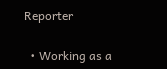Reporter

  • Working as a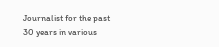Journalist for the past 30 years in various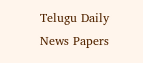Telugu Daily News Papers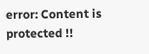error: Content is protected !!